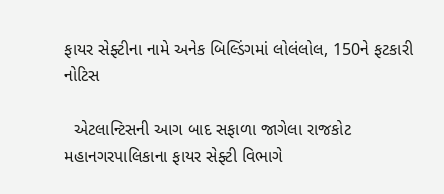ફાયર સેફ્ટીના નામે અનેક બિલ્ડિંગમાં લોલંલોલ, 150ને ફટકારી નોટિસ

  એટલાન્ટિસની આગ બાદ સફાળા જાગેલા રાજકોટ મહાનગરપાલિકાના ફાયર સેફ્ટી વિભાગે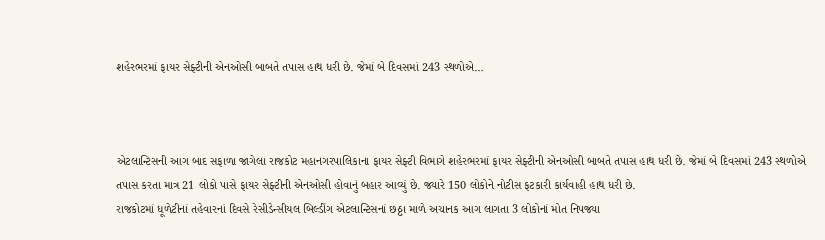શહેરભરમાં ફાયર સેફ્ટીની એનઓસી બાબતે તપાસ હાથ ધરી છે. જેમાં બે દિવસમાં 243 સ્થળોએ…



એટલાન્ટિસની આગ બાદ સફાળા જાગેલા રાજકોટ મહાનગરપાલિકાના ફાયર સેફ્ટી વિભાગે શહેરભરમાં ફાયર સેફ્ટીની એનઓસી બાબતે તપાસ હાથ ધરી છે. જેમાં બે દિવસમાં 243 સ્થળોએ તપાસ કરતા માત્ર 21 લોકો પાસે ફાયર સેફ્ટીની એનઓસી હોવાનું બહાર આવ્યું છે. જ્યારે 150 લોકોને નોટીસ ફટકારી કાર્યવાહી હાથ ધરી છે.
રાજકોટમાં ધૂળેટીનાં તહેવારનાં દિવસે રેસીડેન્સીયલ બિલ્ડીંગ એટલાન્ટિસનાં છઠ્ઠા માળે અચાનક આગ લાગતા 3 લોકોનાં મોત નિપજ્યા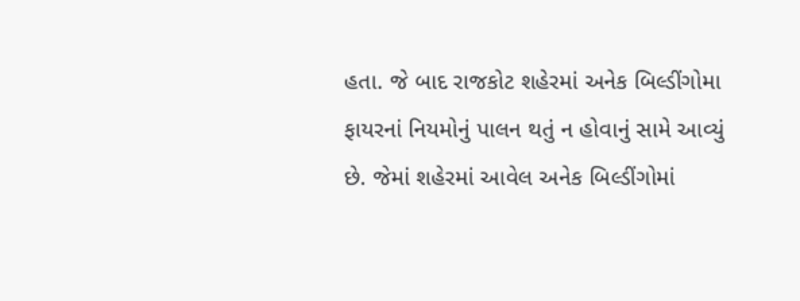હતા. જે બાદ રાજકોટ શહેરમાં અનેક બિલ્ડીંગોમા ફાયરનાં નિયમોનું પાલન થતું ન હોવાનું સામે આવ્યું છે. જેમાં શહેરમાં આવેલ અનેક બિલ્ડીંગોમાં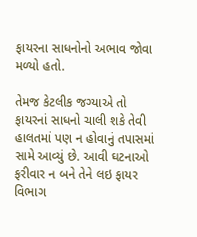ફાયરના સાધનોનો અભાવ જોવા મળ્યો હતો.

તેમજ કેટલીક જગ્યાએ તો ફાયરનાં સાધનો ચાલી શકે તેવી હાલતમાં પણ ન હોવાનું તપાસમાં સામે આવ્યું છે. આવી ઘટનાઓ ફરીવાર ન બને તેને લઇ ફાયર વિભાગ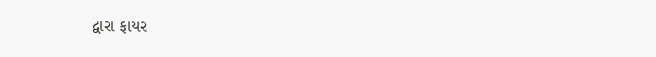દ્વારા ફાયર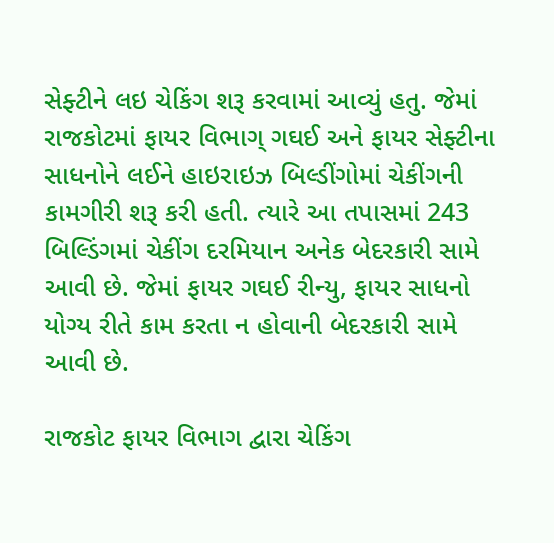સેફ્ટીને લઇ ચેકિંગ શરૂ કરવામાં આવ્યું હતુ. જેમાં રાજકોટમાં ફાયર વિભાગ્ ગઘઈ અને ફાયર સેફ્ટીના સાધનોને લઈને હાઇરાઇઝ બિલ્ડીંગોમાં ચેકીંગની કામગીરી શરૂ કરી હતી. ત્યારે આ તપાસમાં 243 બિલ્ડિંગમાં ચેકીંગ દરમિયાન અનેક બેદરકારી સામે આવી છે. જેમાં ફાયર ગઘઈ રીન્યુ, ફાયર સાધનો યોગ્ય રીતે કામ કરતા ન હોવાની બેદરકારી સામે આવી છે.

રાજકોટ ફાયર વિભાગ દ્વારા ચેકિંગ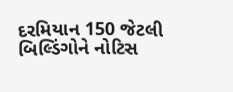દરમિયાન 150 જેટલી બિલ્ડિંગોને નોટિસ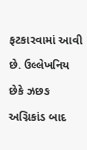ફટકારવામાં આવી છે. ઉલ્લેખનિય છેકે ઝછઙ અગ્નિકાંડ બાદ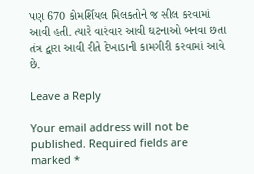પણ 670 કોમર્શિયલ મિલકતોને જ સીલ કરવામાં આવી હતી. ત્યારે વારંવાર આવી ઘટનાઓ બનવા છતા તંત્ર દ્વારા આવી રીતે દેખાડાની કામગીરી કરવામાં આવે છે.

Leave a Reply

Your email address will not be published. Required fields are marked *